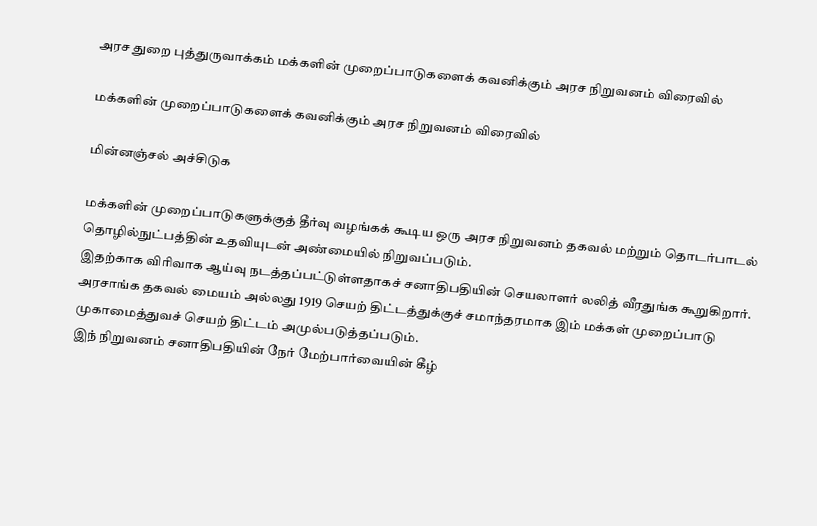அரச துறை புத்துருவாக்கம் மக்களின் முறைப்பாடுகளைக் கவனிக்கும் அரச நிறுவனம் விரைவில்

மக்களின் முறைப்பாடுகளைக் கவனிக்கும் அரச நிறுவனம் விரைவில்

மின்னஞ்சல் அச்சிடுக

மக்களின் முறைப்பாடுகளுக்குத் தீர்வு வழங்கக் கூடிய ஒரு அரச நிறுவனம் தகவல் மற்றும் தொடர்பாடல் தொழில்நுட்பத்தின் உதவியுடன் அண்மையில் நிறுவப்படும்.
இதற்காக விரிவாக ஆய்வு நடத்தப்பட்டுள்ளதாகச் சனாதிபதியின் செயலாளர் லலித் வீரதுங்க கூறுகிறார்.
அரசாங்க தகவல் மையம் அல்லது 1919 செயற் திட்டத்துக்குச் சமாந்தரமாக இம் மக்கள் முறைப்பாடு முகாமைத்துவச் செயற் திட்டம் அமுல்படுத்தப்படும்.
இந் நிறுவனம் சனாதிபதியின் நேர் மேற்பார்வையின் கீழ்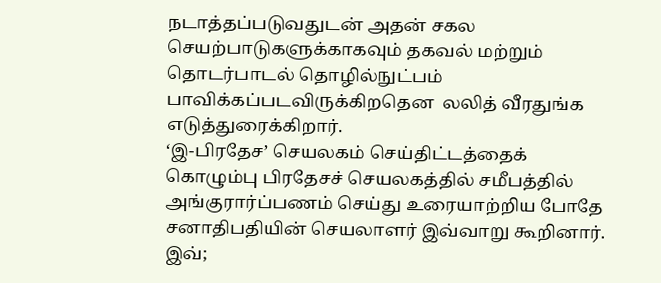நடாத்தப்படுவதுடன் அதன் சகல செயற்பாடுகளுக்காகவும் தகவல் மற்றும் தொடர்பாடல் தொழில்நுட்பம் பாவிக்கப்படவிருக்கிறதென  லலித் வீரதுங்க எடுத்துரைக்கிறார்.
‘இ-பிரதேச’ செயலகம் செய்திட்டத்தைக் கொழும்பு பிரதேசச் செயலகத்தில் சமீபத்தில் அங்குரார்ப்பணம் செய்து உரையாற்றிய போதே சனாதிபதியின் செயலாளர் இவ்வாறு கூறினார்.
இவ்;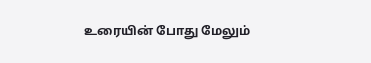உரையின் போது மேலும்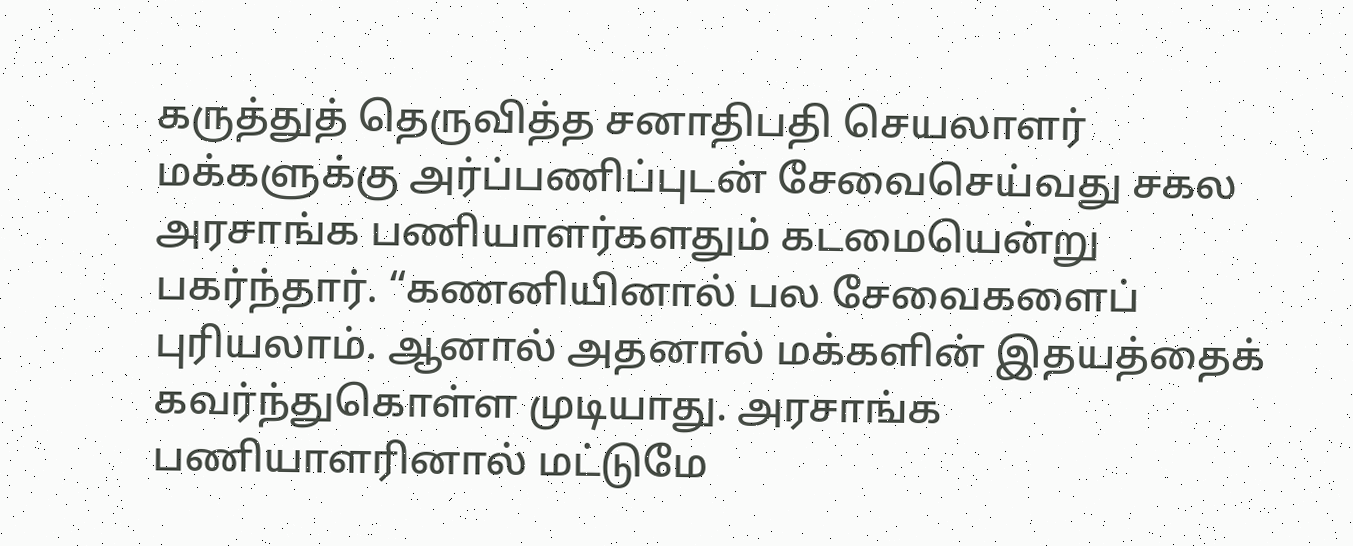கருத்துத் தெருவித்த சனாதிபதி செயலாளர் மக்களுக்கு அர்ப்பணிப்புடன் சேவைசெய்வது சகல அரசாங்க பணியாளர்களதும் கடமையென்று பகர்ந்தார். “கணனியினால் பல சேவைகளைப் புரியலாம். ஆனால் அதனால் மக்களின் இதயத்தைக் கவர்ந்துகொள்ள முடியாது. அரசாங்க பணியாளரினால் மட்டுமே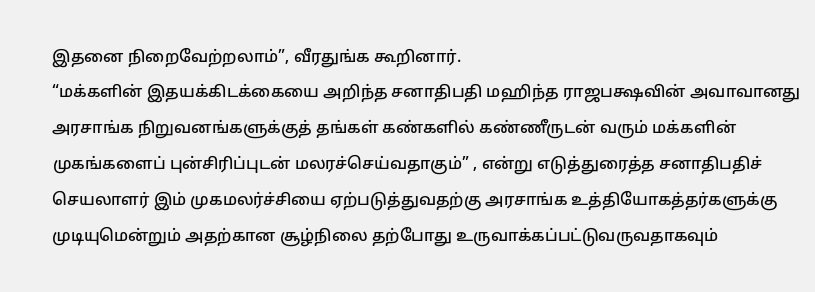இதனை நிறைவேற்றலாம்”, வீரதுங்க கூறினார்.
“மக்களின் இதயக்கிடக்கையை அறிந்த சனாதிபதி மஹிந்த ராஜபக்ஷவின் அவாவானது அரசாங்க நிறுவனங்களுக்குத் தங்கள் கண்களில் கண்ணீருடன் வரும் மக்களின் முகங்களைப் புன்சிரிப்புடன் மலரச்செய்வதாகும்” , என்று எடுத்துரைத்த சனாதிபதிச் செயலாளர் இம் முகமலர்ச்சியை ஏற்படுத்துவதற்கு அரசாங்க உத்தியோகத்தர்களுக்கு முடியுமென்றும் அதற்கான சூழ்நிலை தற்போது உருவாக்கப்பட்டுவருவதாகவும்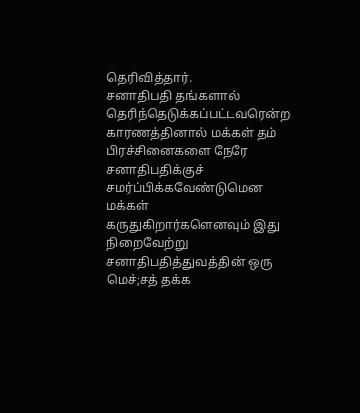தெரிவித்தார்.
சனாதிபதி தங்களால் தெரிந்தெடுக்கப்பட்டவரென்ற காரணத்தினால் மக்கள் தம் பிரச்சினைகளை நேரே சனாதிபதிக்குச் சமர்ப்பிக்கவேண்டுமென மக்கள் கருதுகிறார்களெனவும் இது நிறைவேற்று சனாதிபதித்துவத்தின் ஒரு மெச்;சத் தக்க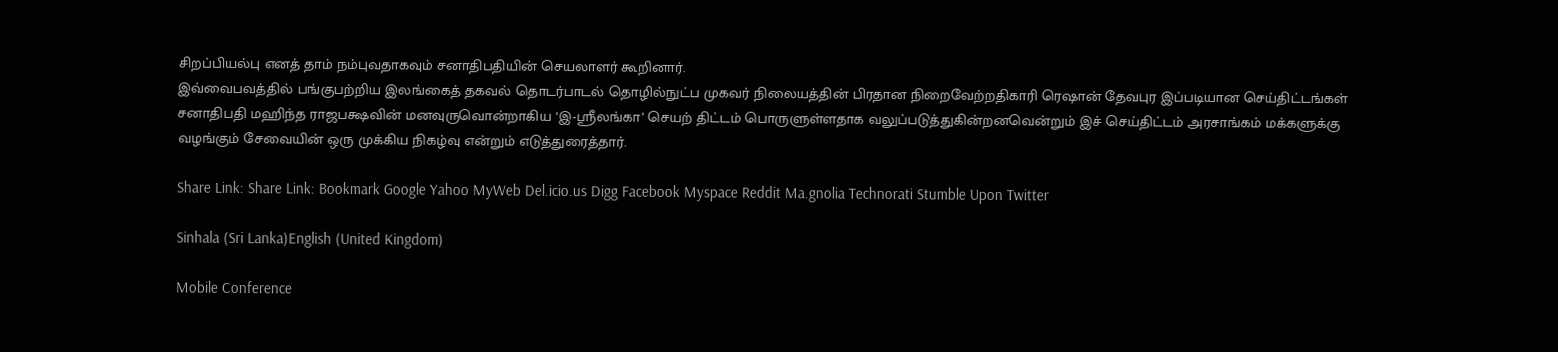சிறப்பியல்பு எனத் தாம் நம்புவதாகவும் சனாதிபதியின் செயலாளர் கூறினார்.
இவ்வைபவத்தில் பங்குபற்றிய இலங்கைத் தகவல் தொடர்பாடல் தொழில்நுட்ப முகவர் நிலையத்தின் பிரதான நிறைவேற்றதிகாரி ரெஷான் தேவபுர இப்படியான செய்திட்டங்கள் சனாதிபதி மஹிந்த ராஜபக்ஷவின் மனவுருவொன்றாகிய ‘இ-ஸ்ரீலங்கா’ செயற் திட்டம் பொருளுள்ளதாக வலுப்படுத்துகின்றனவென்றும் இச் செய்திட்டம் அரசாங்கம் மக்களுக்கு வழங்கும் சேவையின் ஒரு முக்கிய நிகழ்வு என்றும் எடுத்துரைத்தார்.

Share Link: Share Link: Bookmark Google Yahoo MyWeb Del.icio.us Digg Facebook Myspace Reddit Ma.gnolia Technorati Stumble Upon Twitter

Sinhala (Sri Lanka)English (United Kingdom)

Mobile Conference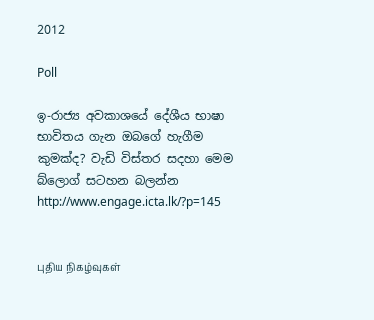2012

Poll

ඉ-රාජ්‍ය අවකාශයේ දේශීය භාෂා භාවිතය ගැන ඔබගේ හැගීම කුමක්ද? වැඩි විස්තර සදහා මෙම බ්ලොග් සටහන බලන්න http://www.engage.icta.lk/?p=145


புதிய நிகழ்வுகள்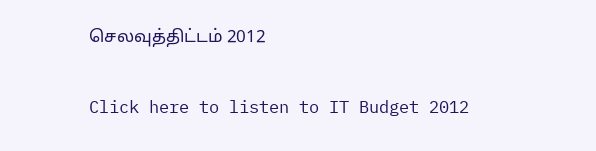செலவுத்திட்டம் 2012

Click here to listen to IT Budget 2012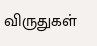விருதுகள்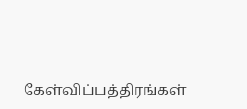கேள்விப்பத்திரங்கள்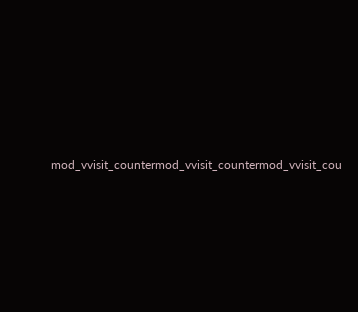mod_vvisit_countermod_vvisit_countermod_vvisit_cou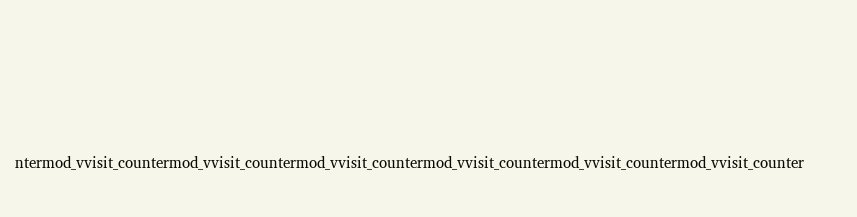ntermod_vvisit_countermod_vvisit_countermod_vvisit_countermod_vvisit_countermod_vvisit_countermod_vvisit_counter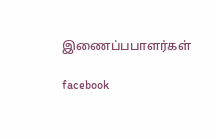இணைப்பபாளர்கள்

facebook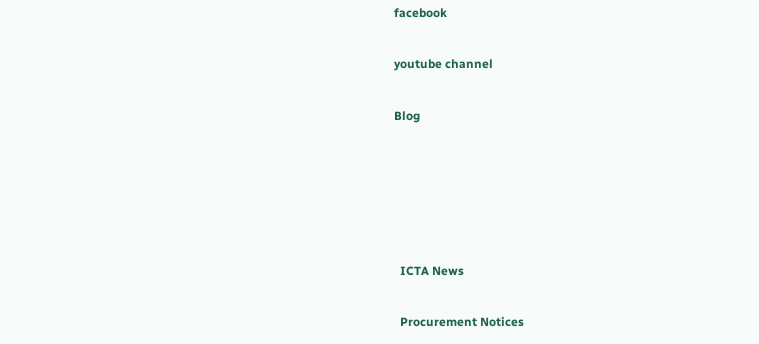facebook

youtube channel

Blog





  ICTA News

  Procurement Notices